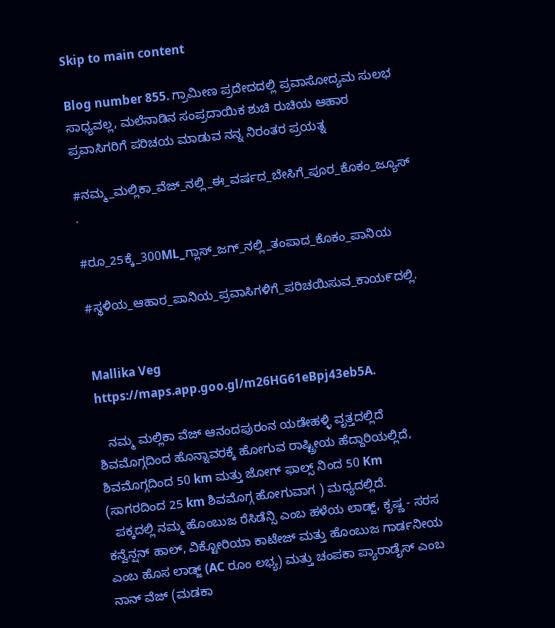Skip to main content

Blog number 855. ಗ್ರಾಮೀಣ ಪ್ರದೇದದಲ್ಲಿ ಪ್ರವಾಸೋದ್ಯಮ ಸುಲಭ ಸಾಧ್ಯವಲ್ಲ, ಮಲೆನಾಡಿನ ಸಂಪ್ರದಾಯಿಕ ಶುಚಿ ರುಚಿಯ ಆಹಾರ ಪ್ರವಾಸಿಗರಿಗೆ ಪರಿಚಯ ಮಾಡುವ ನನ್ನ ನಿರಂತರ ಪ್ರಯತ್ನ

#ನಮ್ಮ_ಮಲ್ಲಿಕಾ_ವೆಜ್_ನಲ್ಲಿ_ಈ_ವರ್ಷದ_ಬೇಸಿಗೆ_ಪೂರ_ಕೊಕಂ_ಜ್ಯೂಸ್ .

#ರೂ_25ಕ್ಕೆ_300ML_ಗ್ಲಾಸ್_ಜಗ್_ನಲ್ಲಿ_ತಂಪಾದ_ಕೊಕಂ_ಪಾನಿಯ

#ಸ್ಥಳಿಯ_ಆಹಾರ_ಪಾನಿಯ_ಪ್ರವಾಸಿಗಳಿಗೆ_ಪರಿಚಯಿಸುವ_ಕಾಯ೯ದಲ್ಲಿ.


Mallika Veg
https://maps.app.goo.gl/m26HG61eBpj43eb5A.

   ನಮ್ಮ ಮಲ್ಲಿಕಾ ವೆಜ್ ಆನಂದಪುರಂನ ಯಡೇಹಳ್ಳಿ ವೃತ್ತದಲ್ಲಿದೆ ಶಿವಮೊಗ್ಗದಿಂದ ಹೊನ್ನಾವರಕ್ಕೆ ಹೋಗುವ ರಾಷ್ಟ್ರೀಯ ಹೆದ್ದಾರಿಯಲ್ಲಿದೆ, ಶಿವಮೊಗ್ಗದಿಂದ 50 km ಮತ್ತು ಜೋಗ್ ಫಾಲ್ಸ್ ನಿಂದ 50 Km (ಸಾಗರದಿಂದ 25 km ಶಿವಮೊಗ್ಗ ಹೋಗುವಾಗ ) ಮಧ್ಯದಲ್ಲಿದೆ.
  ಪಕ್ಕದಲ್ಲಿ ನಮ್ಮ ಹೊಂಬುಜ ರೆಸಿಡೆನ್ಸಿ ಎಂಬ ಹಳೆಯ ಲಾಡ್ಜ್, ಕೃಷ್ಣ - ಸರಸ ಕನ್ವೆನ್ಷನ್ ಹಾಲ್, ವಿಕ್ಟೋರಿಯಾ ಕಾಟೇಜ್ ಮತ್ತು ಹೊಂಬುಜ ಗಾರ್ಡನೀಯ ಎಂಬ ಹೊಸ ಲಾಡ್ಜ್ (AC ರೂಂ ಲಭ್ಯ) ಮತ್ತು ಚಂಪಕಾ ಪ್ಯಾರಾಡೈಸ್ ಎಂಬ ನಾನ್ ವೆಜ್ (ಮಡಕಾ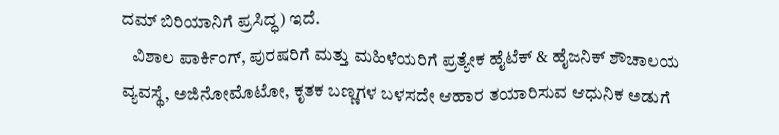ದಮ್ ಬಿರಿಯಾನಿಗೆ ಪ್ರಸಿದ್ಧ) ಇದೆ.
   ವಿಶಾಲ ಪಾರ್ಕಿಂಗ್, ಪುರಷರಿಗೆ ಮತ್ತು ಮಹಿಳೆಯರಿಗೆ ಪ್ರತ್ಯೇಕ ಹೈಟೆಕ್ & ಹೈಜನಿಕ್ ಶೌಚಾಲಯ ವ್ಯವಸ್ಥೆ, ಅಜಿನೋಮೊಟೋ, ಕೃತಕ ಬಣ್ಣಗಳ ಬಳಸದೇ ಆಹಾರ ತಯಾರಿಸುವ ಆಧುನಿಕ ಅಡುಗೆ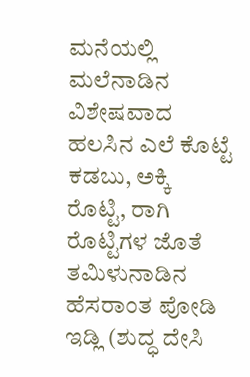ಮನೆಯಲ್ಲಿ ಮಲೆನಾಡಿನ ವಿಶೇಷವಾದ ಹಲಸಿನ ಎಲೆ ಕೊಟ್ಟೆ ಕಡಬು, ಅಕ್ಕಿ ರೊಟ್ಟಿ, ರಾಗಿ ರೊಟ್ಟಿಗಳ ಜೊತೆ ತಮಿಳುನಾಡಿನ ಹೆಸರಾಂತ ಪೋಡಿ ಇಡ್ಲಿ (ಶುದ್ಧ ದೇಸಿ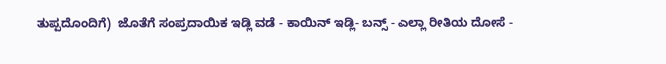ತುಪ್ಪದೊಂದಿಗೆ)  ಜೊತೆಗೆ ಸಂಪ್ರದಾಯಿಕ ಇಡ್ಲಿ ವಡೆ - ಕಾಯಿನ್ ಇಡ್ಲಿ- ಬನ್ಸ್ - ಎಲ್ಲಾ ರೀತಿಯ ದೋಸೆ -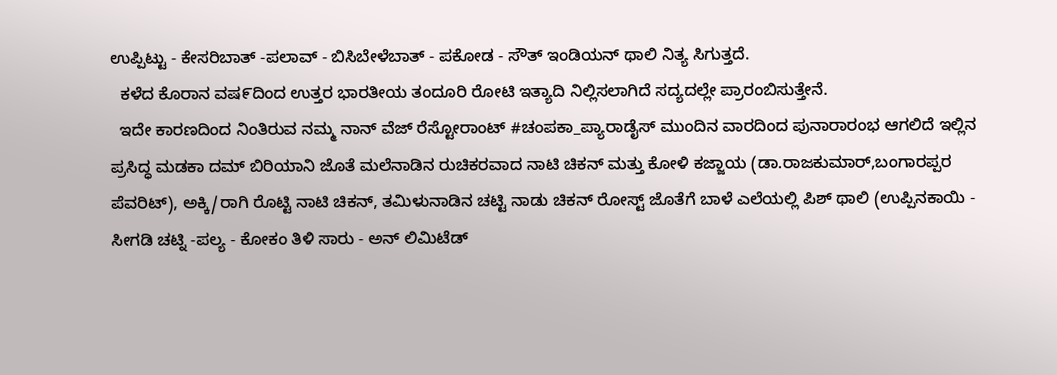ಉಪ್ಪಿಟ್ಟು - ಕೇಸರಿಬಾತ್ -ಪಲಾವ್ - ಬಿಸಿಬೇಳೆಬಾತ್ - ಪಕೋಡ - ಸೌತ್ ಇಂಡಿಯನ್ ಥಾಲಿ ನಿತ್ಯ ಸಿಗುತ್ತದೆ.
  ಕಳೆದ ಕೊರಾನ ವಷ೯ದಿಂದ ಉತ್ತರ ಭಾರತೀಯ ತಂದೂರಿ ರೋಟಿ ಇತ್ಯಾದಿ ನಿಲ್ಲಿಸಲಾಗಿದೆ ಸದ್ಯದಲ್ಲೇ ಪ್ರಾರಂಬಿಸುತ್ತೇನೆ.
  ಇದೇ ಕಾರಣದಿಂದ ನಿಂತಿರುವ ನಮ್ಮ ನಾನ್ ವೆಜ್ ರೆಸ್ಟೋರಾಂಟ್ #ಚಂಪಕಾ_ಪ್ಯಾರಾಡೈಸ್ ಮುಂದಿನ ವಾರದಿಂದ ಪುನಾರಾರಂಭ ಆಗಲಿದೆ ಇಲ್ಲಿನ ಪ್ರಸಿದ್ಧ ಮಡಕಾ ದಮ್ ಬಿರಿಯಾನಿ ಜೊತೆ ಮಲೆನಾಡಿನ ರುಚಿಕರವಾದ ನಾಟಿ ಚಿಕನ್ ಮತ್ತು ಕೋಳಿ ಕಜ್ಜಾಯ (ಡಾ.ರಾಜಕುಮಾರ್‌,ಬಂಗಾರಪ್ಪರ ಪೆವರಿಟ್), ಅಕ್ಕಿ/ರಾಗಿ ರೊಟ್ಟಿ ನಾಟಿ ಚಿಕನ್, ತಮಿಳುನಾಡಿನ ಚಟ್ಟಿ ನಾಡು ಚಿಕನ್ ರೋಸ್ಟ್ ಜೊತೆಗೆ ಬಾಳೆ ಎಲೆಯಲ್ಲಿ ಪಿಶ್ ಥಾಲಿ (ಉಪ್ಪಿನಕಾಯಿ - ಸೀಗಡಿ ಚಟ್ನಿ -ಪಲ್ಯ - ಕೋಕಂ ತಿಳಿ ಸಾರು - ಅನ್ ಲಿಮಿಟೆಡ್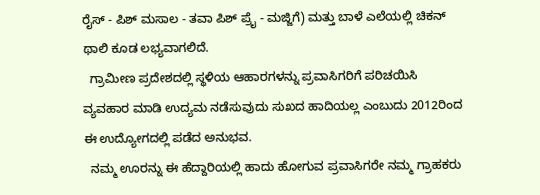ರೈಸ್ - ಪಿಶ್ ಮಸಾಲ - ತವಾ ಪಿಶ್ ಪ್ರೈ - ಮಜ್ಜಿಗೆ) ಮತ್ತು ಬಾಳೆ ಎಲೆಯಲ್ಲಿ ಚಿಕನ್ ಥಾಲಿ ಕೂಡ ಲಭ್ಯವಾಗಲಿದೆ.
  ಗ್ರಾಮೀಣ ಪ್ರದೇಶದಲ್ಲಿ ಸ್ಥಳಿಯ ಆಹಾರಗಳನ್ನು ಪ್ರವಾಸಿಗರಿಗೆ ಪರಿಚಯಿಸಿ ವ್ಯವಹಾರ ಮಾಡಿ ಉದ್ಯಮ ನಡೆಸುವುದು ಸುಖದ ಹಾದಿಯಲ್ಲ ಎಂಬುದು 2012ರಿಂದ ಈ ಉದ್ಯೋಗದಲ್ಲಿ ಪಡೆದ ಅನುಭವ.
  ನಮ್ಮ ಊರನ್ನು ಈ ಹೆದ್ದಾರಿಯಲ್ಲಿ ಹಾದು ಹೋಗುವ ಪ್ರವಾಸಿಗರೇ ನಮ್ಮ ಗ್ರಾಹಕರು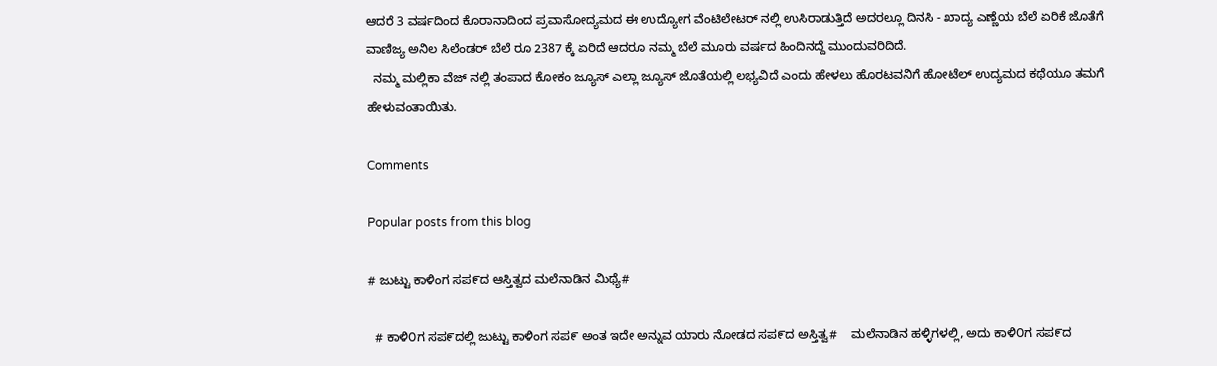ಆದರೆ 3 ವರ್ಷದಿಂದ ಕೊರಾನಾದಿಂದ ಪ್ರವಾಸೋದ್ಯಮದ ಈ ಉದ್ಯೋಗ ವೆಂಟಿಲೇಟರ್ ನಲ್ಲಿ ಉಸಿರಾಡುತ್ತಿದೆ ಅದರಲ್ಲೂ ದಿನಸಿ - ಖಾದ್ಯ ಎಣ್ಣೆಯ ಬೆಲೆ ಏರಿಕೆ ಜೊತೆಗೆ ವಾಣಿಜ್ಯ ಅನಿಲ ಸಿಲೆಂಡರ್ ಬೆಲೆ ರೂ 2387 ಕ್ಕೆ ಏರಿದೆ ಆದರೂ ನಮ್ಮ ಬೆಲೆ ಮೂರು ವರ್ಷದ ಹಿಂದಿನದ್ದೆ ಮುಂದುವರಿದಿದೆ.
  ನಮ್ಮ ಮಲ್ಲಿಕಾ ವೆಜ್ ನಲ್ಲಿ ತಂಪಾದ ಕೋಕಂ ಜ್ಯೂಸ್ ಎಲ್ಲಾ ಜ್ಯೂಸ್ ಜೊತೆಯಲ್ಲಿ ಲಭ್ಯವಿದೆ ಎಂದು ಹೇಳಲು ಹೊರಟವನಿಗೆ ಹೋಟೆಲ್ ಉದ್ಯಮದ ಕಥೆಯೂ ತಮಗೆ ಹೇಳುವಂತಾಯಿತು.

Comments

Popular posts from this blog

# ಜುಟ್ಟು ಕಾಳಿಂಗ ಸಪ೯ದ ಆಸ್ತಿತ್ವದ ಮಲೆನಾಡಿನ ಮಿಥ್ಯೆ#

  # ಕಾಳಿ೦ಗ ಸಪ೯ದಲ್ಲಿ ಜುಟ್ಟು ಕಾಳಿಂಗ ಸಪ೯ ಅಂತ ಇದೇ ಅನ್ನುವ ಯಾರು ನೋಡದ ಸಪ೯ದ ಅಸ್ತಿತ್ವ#    ಮಲೆನಾಡಿನ ಹಳ್ಳಿಗಳಲ್ಲಿ, ಅದು ಕಾಳಿ೦ಗ ಸಪ೯ದ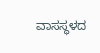ವಾಸಸ್ಥಳದ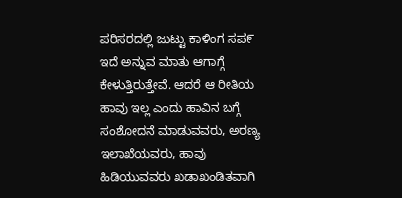ಪರಿಸರದಲ್ಲಿ ಜುಟ್ಟು ಕಾಳಿಂಗ ಸಪ೯ ಇದೆ ಅನ್ನುವ ಮಾತು ಆಗಾಗ್ಗೆ ಕೇಳುತ್ತಿರುತ್ತೇವೆ. ಆದರೆ ಆ ರೀತಿಯ ಹಾವು ಇಲ್ಲ ಎಂದು ಹಾವಿನ ಬಗ್ಗೆ ಸಂಶೋದನೆ ಮಾಡುವವರು, ಅರಣ್ಯ ಇಲಾಖೆಯವರು, ಹಾವು ಹಿಡಿಯುವವರು ಖಡಾಖಂಡಿತವಾಗಿ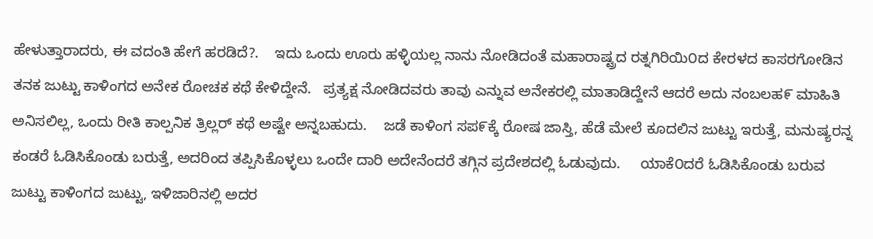ಹೇಳುತ್ತಾರಾದರು, ಈ ವದಂತಿ ಹೇಗೆ ಹರಡಿದೆ?.    ಇದು ಒಂದು ಊರು ಹಳ್ಳಿಯಲ್ಲ ನಾನು ನೋಡಿದಂತೆ ಮಹಾರಾಷ್ಟ್ರದ ರತ್ನಗಿರಿಯಿ೦ದ ಕೇರಳದ ಕಾಸರಗೋಡಿನ ತನಕ ಜುಟ್ಟು ಕಾಳಿಂಗದ ಅನೇಕ ರೋಚಕ ಕಥೆ ಕೇಳಿದ್ದೇನೆ.   ಪ್ರತ್ಯಕ್ಷ ನೋಡಿದವರು ತಾವು ಎನ್ನುವ ಅನೇಕರಲ್ಲಿ ಮಾತಾಡಿದ್ದೇನೆ ಆದರೆ ಅದು ನಂಬಲಹ೯ ಮಾಹಿತಿ ಅನಿಸಲಿಲ್ಲ, ಒಂದು ರೀತಿ ಕಾಲ್ಪನಿಕ ತ್ರಿಲ್ಲರ್ ಕಥೆ ಅಷ್ಟೇ ಅನ್ನಬಹುದು.    ಜಡೆ ಕಾಳಿಂಗ ಸಪ೯ಕ್ಕೆ ರೋಷ ಜಾಸ್ತಿ, ಹೆಡೆ ಮೇಲೆ ಕೂದಲಿನ ಜುಟ್ಟು ಇರುತ್ತೆ, ಮನುಷ್ಯರನ್ನ ಕಂಡರೆ ಓಡಿಸಿಕೊಂಡು ಬರುತ್ತೆ, ಅದರಿಂದ ತಪ್ಪಿಸಿಕೊಳ್ಳಲು ಒಂದೇ ದಾರಿ ಅದೇನೆಂದರೆ ತಗ್ಗಿನ ಪ್ರದೇಶದಲ್ಲಿ ಓಡುವುದು.     ಯಾಕೆ೦ದರೆ ಓಡಿಸಿಕೊಂಡು ಬರುವ ಜುಟ್ಟು ಕಾಳಿಂಗದ ಜುಟ್ಟು, ಇಳಿಜಾರಿನಲ್ಲಿ ಅದರ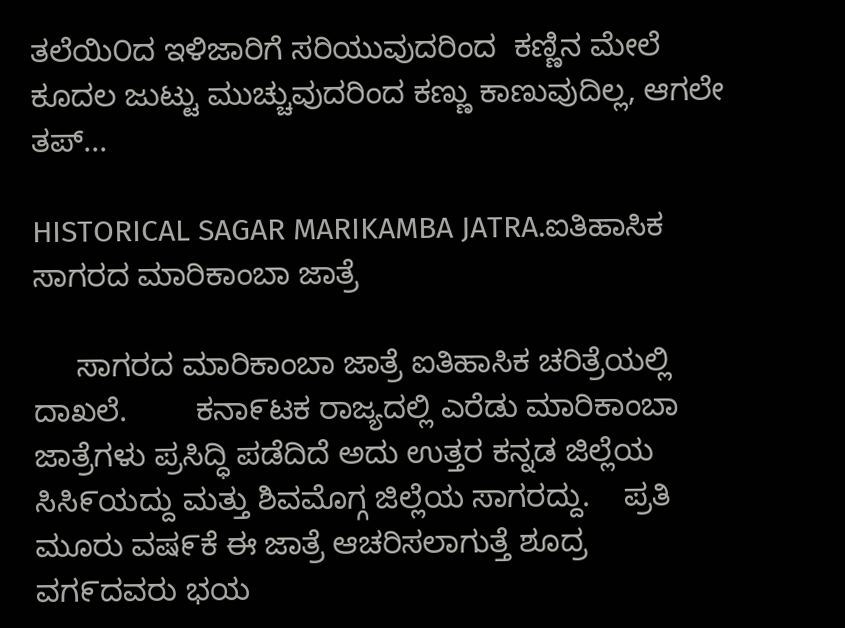ತಲೆಯಿ೦ದ ಇಳಿಜಾರಿಗೆ ಸರಿಯುವುದರಿಂದ  ಕಣ್ಣಿನ ಮೇಲೆ ಕೂದಲ ಜುಟ್ಟು ಮುಚ್ಚುವುದರಿಂದ ಕಣ್ಣು ಕಾಣುವುದಿಲ್ಲ, ಆಗಲೇ ತಪ್...

HISTORICAL SAGAR MARIKAMBA JATRA.ಐತಿಹಾಸಿಕ ಸಾಗರದ ಮಾರಿಕಾಂಬಾ ಜಾತ್ರೆ

     ಸಾಗರದ ಮಾರಿಕಾಂಬಾ ಜಾತ್ರೆ ಐತಿಹಾಸಿಕ ಚರಿತ್ರೆಯಲ್ಲಿ ದಾಖಲೆ.        ಕನಾ೯ಟಕ ರಾಜ್ಯದಲ್ಲಿ ಎರೆಡು ಮಾರಿಕಾಂಬಾ ಜಾತ್ರೆಗಳು ಪ್ರಸಿದ್ಧಿ ಪಡೆದಿದೆ ಅದು ಉತ್ತರ ಕನ್ನಡ ಜಿಲ್ಲೆಯ ಸಿಸಿ೯ಯದ್ದು ಮತ್ತು ಶಿವಮೊಗ್ಗ ಜಿಲ್ಲೆಯ ಸಾಗರದ್ದು.    ಪ್ರತಿ ಮೂರು ವಷ೯ಕೆ ಈ ಜಾತ್ರೆ ಆಚರಿಸಲಾಗುತ್ತೆ ಶೂದ್ರ ವಗ೯ದವರು ಭಯ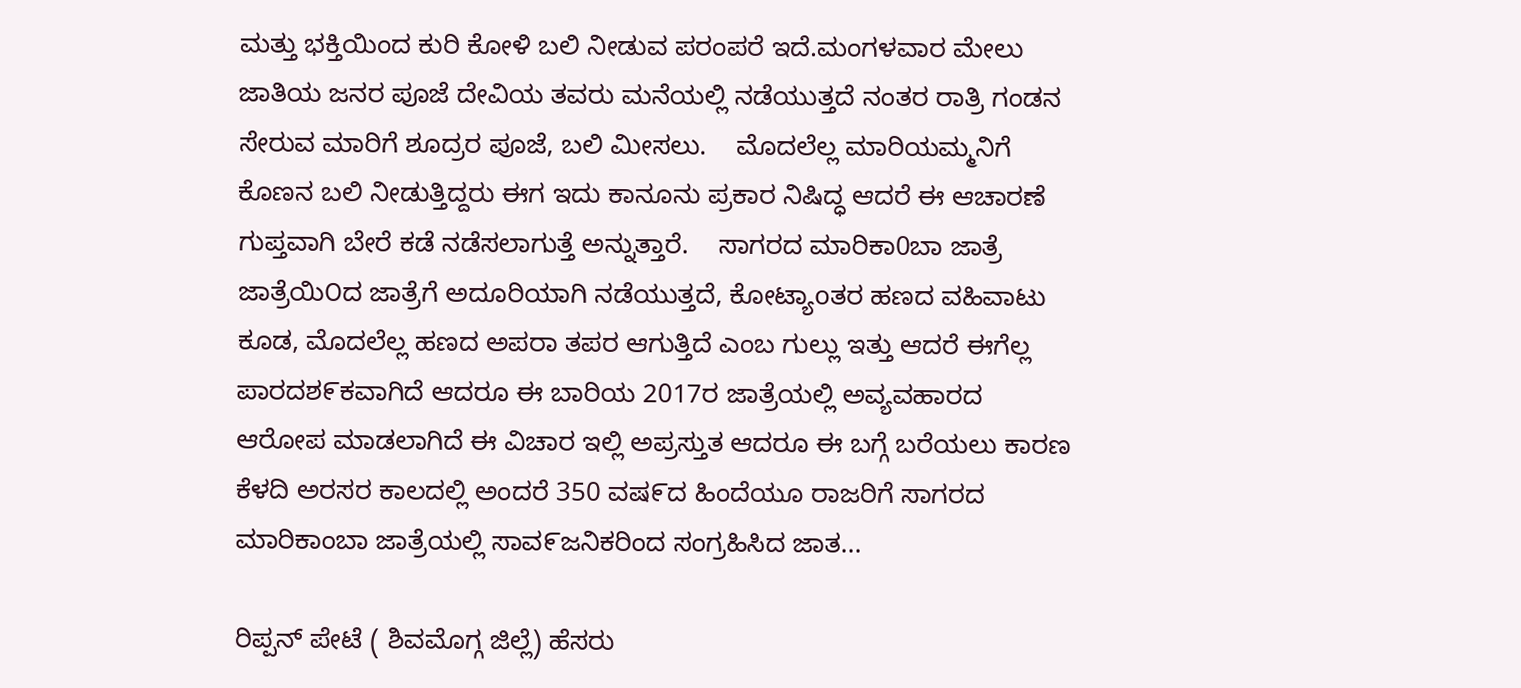ಮತ್ತು ಭಕ್ತಿಯಿಂದ ಕುರಿ ಕೋಳಿ ಬಲಿ ನೀಡುವ ಪರಂಪರೆ ಇದೆ.ಮಂಗಳವಾರ ಮೇಲು ಜಾತಿಯ ಜನರ ಪೂಜೆ ದೇವಿಯ ತವರು ಮನೆಯಲ್ಲಿ ನಡೆಯುತ್ತದೆ ನಂತರ ರಾತ್ರಿ ಗಂಡನ ಸೇರುವ ಮಾರಿಗೆ ಶೂದ್ರರ ಪೂಜೆ, ಬಲಿ ಮೀಸಲು.    ಮೊದಲೆಲ್ಲ ಮಾರಿಯಮ್ಮನಿಗೆ ಕೊಣನ ಬಲಿ ನೀಡುತ್ತಿದ್ದರು ಈಗ ಇದು ಕಾನೂನು ಪ್ರಕಾರ ನಿಷಿದ್ಧ ಆದರೆ ಈ ಆಚಾರಣೆ ಗುಪ್ತವಾಗಿ ಬೇರೆ ಕಡೆ ನಡೆಸಲಾಗುತ್ತೆ ಅನ್ನುತ್ತಾರೆ.    ಸಾಗರದ ಮಾರಿಕಾ0ಬಾ ಜಾತ್ರೆ ಜಾತ್ರೆಯಿ೦ದ ಜಾತ್ರೆಗೆ ಅದೂರಿಯಾಗಿ ನಡೆಯುತ್ತದೆ, ಕೋಟ್ಯಾoತರ ಹಣದ ವಹಿವಾಟು ಕೂಡ, ಮೊದಲೆಲ್ಲ ಹಣದ ಅಪರಾ ತಪರ ಆಗುತ್ತಿದೆ ಎಂಬ ಗುಲ್ಲು ಇತ್ತು ಆದರೆ ಈಗೆಲ್ಲ ಪಾರದಶ೯ಕವಾಗಿದೆ ಆದರೂ ಈ ಬಾರಿಯ 2017ರ ಜಾತ್ರೆಯಲ್ಲಿ ಅವ್ಯವಹಾರದ ಆರೋಪ ಮಾಡಲಾಗಿದೆ ಈ ವಿಚಾರ ಇಲ್ಲಿ ಅಪ್ರಸ್ತುತ ಆದರೂ ಈ ಬಗ್ಗೆ ಬರೆಯಲು ಕಾರಣ ಕೆಳದಿ ಅರಸರ ಕಾಲದಲ್ಲಿ ಅಂದರೆ 350 ವಷ೯ದ ಹಿಂದೆಯೂ ರಾಜರಿಗೆ ಸಾಗರದ ಮಾರಿಕಾಂಬಾ ಜಾತ್ರೆಯಲ್ಲಿ ಸಾವ೯ಜನಿಕರಿಂದ ಸಂಗ್ರಹಿಸಿದ ಜಾತ...

ರಿಪ್ಪನ್ ಪೇಟೆ ( ಶಿವಮೊಗ್ಗ ಜಿಲ್ಲೆ) ಹೆಸರು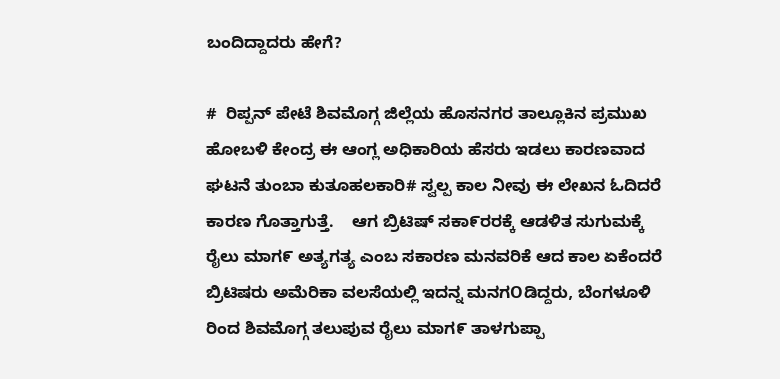ಬಂದಿದ್ದಾದರು ಹೇಗೆ?

#  ರಿಪ್ಪನ್ ಪೇಟೆ ಶಿವಮೊಗ್ಗ ಜಿಲ್ಲೆಯ ಹೊಸನಗರ ತಾಲ್ಲೂಕಿನ ಪ್ರಮುಖ ಹೋಬಳಿ ಕೇಂದ್ರ ಈ ಆಂಗ್ಲ ಅಧಿಕಾರಿಯ ಹೆಸರು ಇಡಲು ಕಾರಣವಾದ ಘಟನೆ ತುಂಬಾ ಕುತೂಹಲಕಾರಿ# ಸ್ವಲ್ಪ ಕಾಲ ನೀವು ಈ ಲೇಖನ ಓದಿದರೆ ಕಾರಣ ಗೊತ್ತಾಗುತ್ತೆ.    ಆಗ ಬ್ರಿಟಿಷ್ ಸಕಾ೯ರರಕ್ಕೆ ಆಡಳಿತ ಸುಗುಮಕ್ಕೆ ರೈಲು ಮಾಗ೯ ಅತ್ಯಗತ್ಯ ಎಂಬ ಸಕಾರಣ ಮನವರಿಕೆ ಆದ ಕಾಲ ಏಕೆಂದರೆ ಬ್ರಿಟಿಷರು ಅಮೆರಿಕಾ ವಲಸೆಯಲ್ಲಿ ಇದನ್ನ ಮನಗOಡಿದ್ದರು, ಬೆಂಗಳೂಳಿ ರಿಂದ ಶಿವಮೊಗ್ಗ ತಲುಪುವ ರೈಲು ಮಾಗ೯ ತಾಳಗುಪ್ಪಾ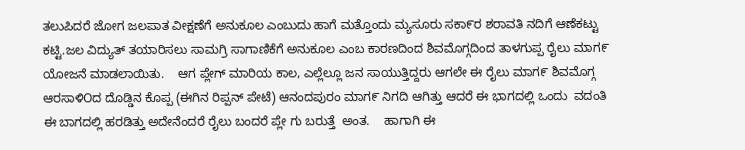ತಲುಪಿದರೆ ಜೋಗ ಜಲಪಾತ ವೀಕ್ಷಣೆಗೆ ಅನುಕೂಲ ಎಂಬುದು ಹಾಗೆ ಮತ್ತೊಂದು ಮ್ಯಸೂರು ಸಕಾ೯ರ ಶರಾವತಿ ನದಿಗೆ ಆಣೆಕಟ್ಟು ಕಟ್ಟಿ.ಜಲ ವಿದ್ಯುತ್ ತಯಾರಿಸಲು ಸಾಮಗ್ರಿ ಸಾಗಾಣಿಕೆಗೆ ಅನುಕೂಲ ಎಂಬ ಕಾರಣದಿಂದ ಶಿವಮೊಗ್ಗದಿಂದ ತಾಳಗುಪ್ಪ ರೈಲು ಮಾಗ೯ ಯೋಜನೆ ಮಾಡಲಾಯಿತು.    ಆಗ ಪ್ಲೇಗ್ ಮಾರಿಯ ಕಾಲ, ಎಲ್ಲೆಲ್ಲೂ ಜನ ಸಾಯುತ್ತಿದ್ದರು ಆಗಲೇ ಈ ರೈಲು ಮಾಗ೯ ಶಿವಮೊಗ್ಗ ಆರಸಾಳಿOದ ದೊಡ್ಡಿನ ಕೊಪ್ಪ (ಈಗಿನ ರಿಪ್ಪನ್ ಪೇಟೆ) ಆನಂದಪುರಂ ಮಾಗ೯ ನಿಗದಿ ಆಗಿತ್ತು ಆದರೆ ಈ ಭಾಗದಲ್ಲಿ ಒಂದು  ವದಂತಿ ಈ ಬಾಗದಲ್ಲಿ ಹರಡಿತ್ತು ಅದೇನೆಂದರೆ ರೈಲು ಬಂದರೆ ಪ್ಲೇ ಗು ಬರುತ್ತೆ  ಅಂತ.    ಹಾಗಾಗಿ ಈ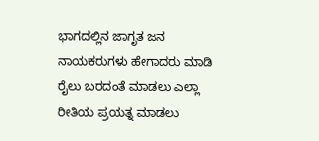ಭಾಗದಲ್ಲಿನ ಜಾಗೃತ ಜನ ನಾಯಕರುಗಳು ಹೇಗಾದರು ಮಾಡಿ ರೈಲು ಬರದಂತೆ ಮಾಡಲು ಎಲ್ಲಾ ರೀತಿಯ ಪ್ರಯತ್ನ ಮಾಡಲು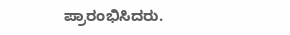ಪ್ರಾರಂಭಿಸಿದರು.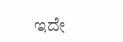ಇದೇ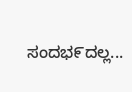ಸಂದಭ೯ದಲ್ಲ...